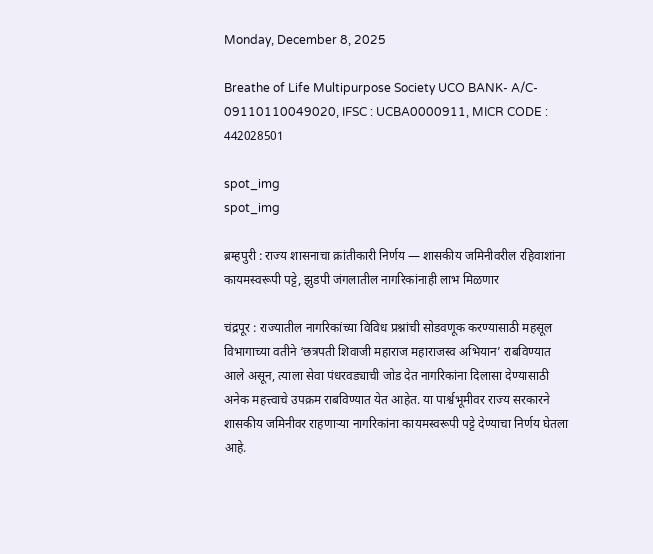Monday, December 8, 2025

Breathe of Life Multipurpose Society UCO BANK- A/C- 09110110049020, IFSC : UCBA0000911, MICR CODE : 442028501

spot_img
spot_img

ब्रम्हपुरी : राज्य शासनाचा क्रांतीकारी निर्णय — शासकीय जमिनीवरील रहिवाशांना कायमस्वरूपी पट्टे, झुडपी जंगलातील नागरिकांनाही लाभ मिळणार

चंद्रपूर : राज्यातील नागरिकांच्या विविध प्रश्नांची सोडवणूक करण्यासाठी महसूल विभागाच्या वतीने ‘छत्रपती शिवाजी महाराज महाराजस्व अभियान’ राबविण्यात आले असून, त्याला सेवा पंधरवड्याची जोड देत नागरिकांना दिलासा देण्यासाठी अनेक महत्त्वाचे उपक्रम राबविण्यात येत आहेत. या पार्श्वभूमीवर राज्य सरकारने शासकीय जमिनीवर राहणाऱ्या नागरिकांना कायमस्वरूपी पट्टे देण्याचा निर्णय घेतला आहे.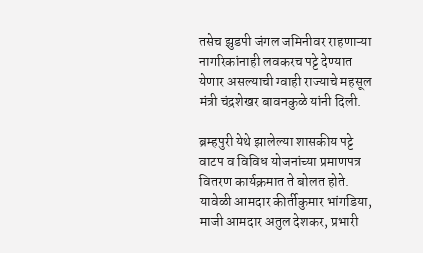तसेच झुडपी जंगल जमिनीवर राहणाऱ्या नागरिकांनाही लवकरच पट्टे देण्यात येणार असल्याची ग्वाही राज्याचे महसूल मंत्री चंद्रशेखर बावनकुळे यांनी दिली.

ब्रम्हपुरी येथे झालेल्या शासकीय पट्टे वाटप व विविध योजनांच्या प्रमाणपत्र वितरण कार्यक्रमात ते बोलत होते. यावेळी आमदार कीर्तीकुमार भांगडिया, माजी आमदार अतुल देशकर, प्रभारी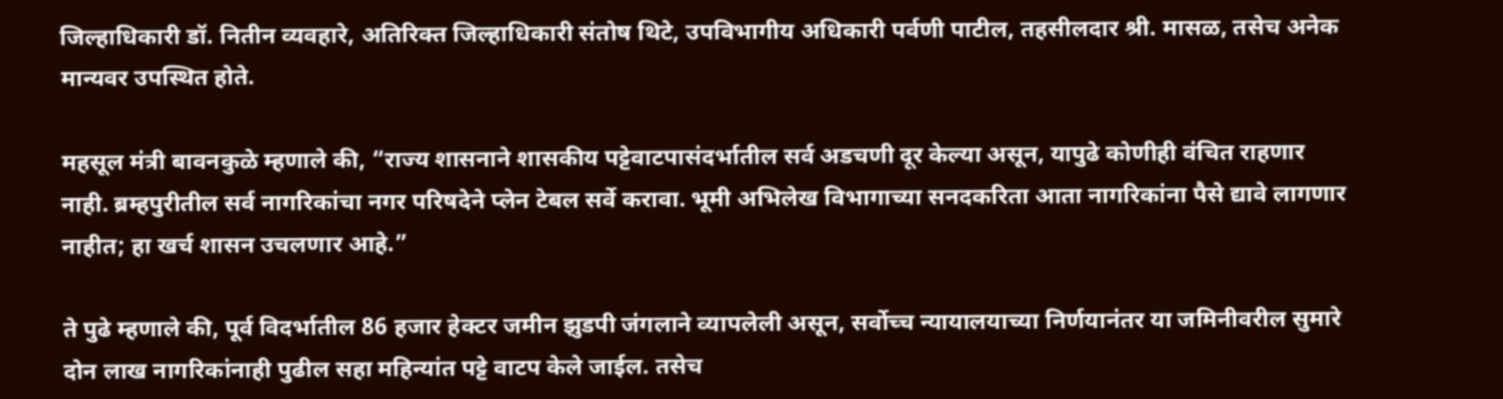जिल्हाधिकारी डॉ. नितीन व्यवहारे, अतिरिक्त जिल्हाधिकारी संतोष थिटे, उपविभागीय अधिकारी पर्वणी पाटील, तहसीलदार श्री. मासळ, तसेच अनेक मान्यवर उपस्थित होते.

महसूल मंत्री बावनकुळे म्हणाले की, “राज्य शासनाने शासकीय पट्टेवाटपासंदर्भातील सर्व अडचणी दूर केल्या असून, यापुढे कोणीही वंचित राहणार नाही. ब्रम्हपुरीतील सर्व नागरिकांचा नगर परिषदेने प्लेन टेबल सर्वे करावा. भूमी अभिलेख विभागाच्या सनदकरिता आता नागरिकांना पैसे द्यावे लागणार नाहीत; हा खर्च शासन उचलणार आहे.”

ते पुढे म्हणाले की, पूर्व विदर्भातील 86 हजार हेक्टर जमीन झुडपी जंगलाने व्यापलेली असून, सर्वोच्च न्यायालयाच्या निर्णयानंतर या जमिनीवरील सुमारे दोन लाख नागरिकांनाही पुढील सहा महिन्यांत पट्टे वाटप केले जाईल. तसेच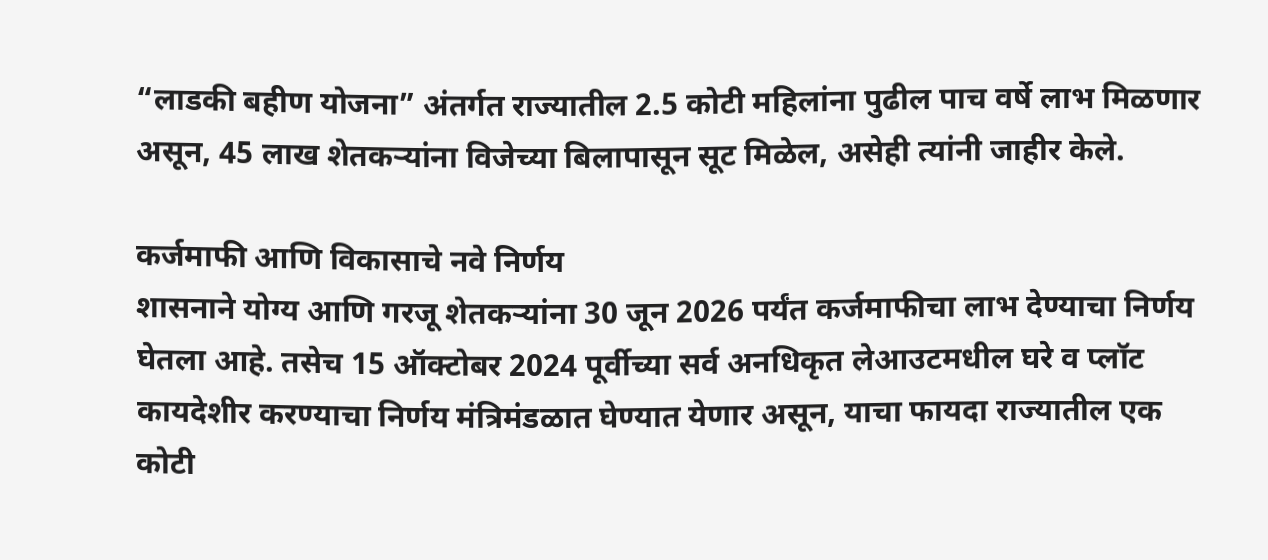“लाडकी बहीण योजना” अंतर्गत राज्यातील 2.5 कोटी महिलांना पुढील पाच वर्षे लाभ मिळणार असून, 45 लाख शेतकऱ्यांना विजेच्या बिलापासून सूट मिळेल, असेही त्यांनी जाहीर केले.

कर्जमाफी आणि विकासाचे नवे निर्णय
शासनाने योग्य आणि गरजू शेतकऱ्यांना 30 जून 2026 पर्यंत कर्जमाफीचा लाभ देण्याचा निर्णय घेतला आहे. तसेच 15 ऑक्टोबर 2024 पूर्वीच्या सर्व अनधिकृत लेआउटमधील घरे व प्लॉट कायदेशीर करण्याचा निर्णय मंत्रिमंडळात घेण्यात येणार असून, याचा फायदा राज्यातील एक कोटी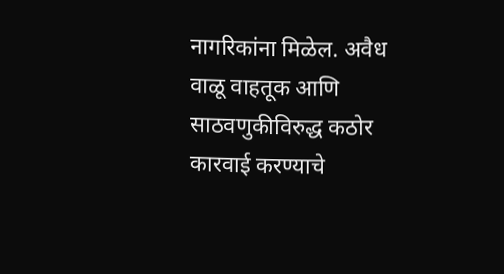नागरिकांना मिळेल. अवैध वाळू वाहतूक आणि साठवणुकीविरुद्ध कठोर कारवाई करण्याचे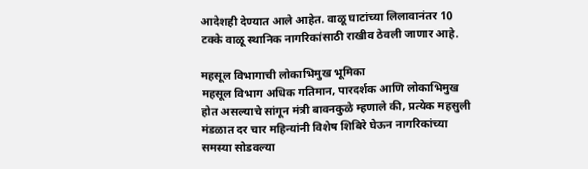आदेशही देण्यात आले आहेत. वाळू घाटांच्या लिलावानंतर 10 टक्के वाळू स्थानिक नागरिकांसाठी राखीव ठेवली जाणार आहे.

महसूल विभागाची लोकाभिमुख भूमिका
महसूल विभाग अधिक गतिमान, पारदर्शक आणि लोकाभिमुख होत असल्याचे सांगून मंत्री बावनकुळे म्हणाले की, प्रत्येक महसुली मंडळात दर चार महिन्यांनी विशेष शिबिरे घेऊन नागरिकांच्या समस्या सोडवल्या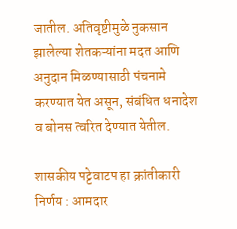जातील. अतिवृष्टीमुळे नुकसान झालेल्या शेतकऱ्यांना मदत आणि अनुदान मिळण्यासाठी पंचनामे करण्यात येत असून, संबंधित धनादेश व बोनस त्वरित देण्यात येतील.

शासकीय पट्टेवाटप हा क्रांतीकारी निर्णय : आमदार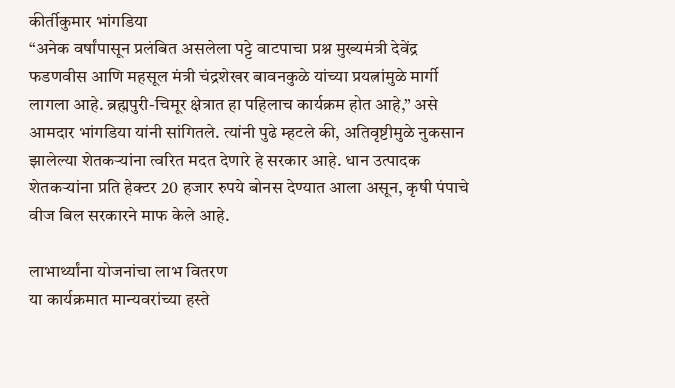कीर्तीकुमार भांगडिया
“अनेक वर्षांपासून प्रलंबित असलेला पट्टे वाटपाचा प्रश्न मुख्यमंत्री देवेंद्र फडणवीस आणि महसूल मंत्री चंद्रशेखर बावनकुळे यांच्या प्रयत्नांमुळे मार्गी लागला आहे. ब्रह्मपुरी-चिमूर क्षेत्रात हा पहिलाच कार्यक्रम होत आहे,” असे आमदार भांगडिया यांनी सांगितले. त्यांनी पुढे म्हटले की, अतिवृष्टीमुळे नुकसान झालेल्या शेतकऱ्यांना त्वरित मदत देणारे हे सरकार आहे. धान उत्पादक शेतकऱ्यांना प्रति हेक्टर 20 हजार रुपये बोनस देण्यात आला असून, कृषी पंपाचे वीज बिल सरकारने माफ केले आहे.

लाभार्थ्यांना योजनांचा लाभ वितरण
या कार्यक्रमात मान्यवरांच्या हस्ते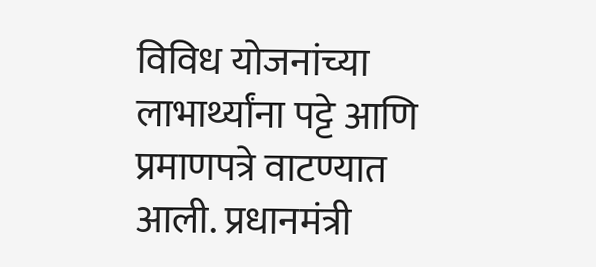विविध योजनांच्या लाभार्थ्यांना पट्टे आणि प्रमाणपत्रे वाटण्यात आली. प्रधानमंत्री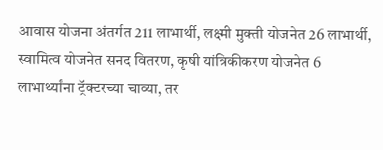आवास योजना अंतर्गत 211 लाभार्थी, लक्ष्मी मुक्ती योजनेत 26 लाभार्थी, स्वामित्व योजनेत सनद वितरण, कृषी यांत्रिकीकरण योजनेत 6 लाभार्थ्यांना ट्रॅक्टरच्या चाव्या, तर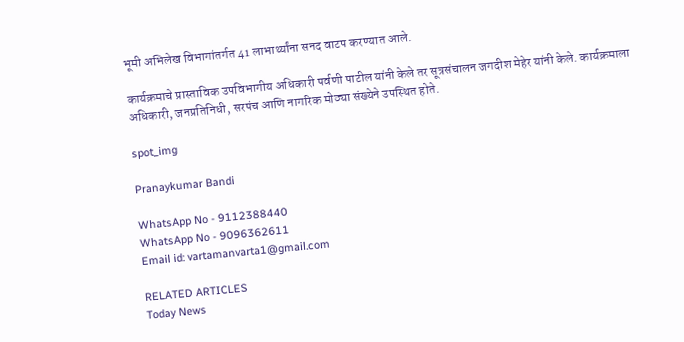भूमी अभिलेख विभागांतर्गत 41 लाभार्थ्यांना सनद वाटप करण्यात आले.

कार्यक्रमाचे प्रास्ताविक उपविभागीय अधिकारी पर्वणी पाटील यांनी केले तर सूत्रसंचालन जगदीश मेहेर यांनी केले. कार्यक्रमाला अधिकारी, जनप्रतिनिधी, सरपंच आणि नागरिक मोठ्या संख्येने उपस्थित होते.

spot_img

Pranaykumar Bandi

WhatsApp No - 9112388440
WhatsApp No - 9096362611
Email id: vartamanvarta1@gmail.com

RELATED ARTICLES
Today News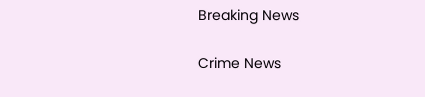Breaking News

Crime News